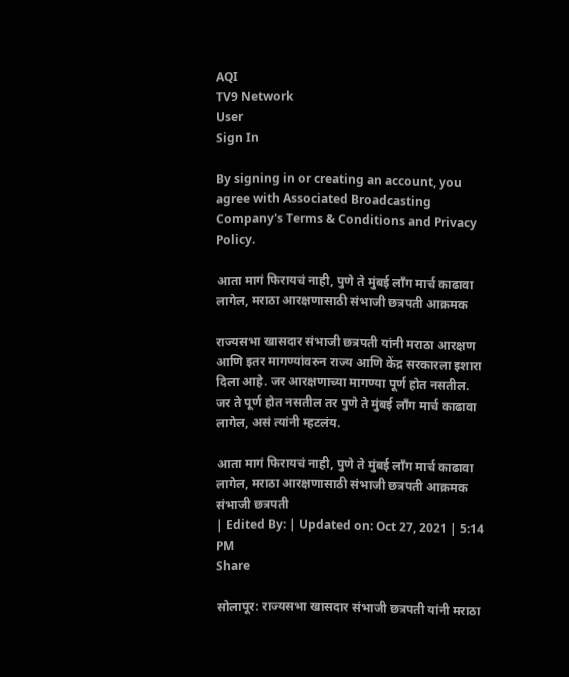AQI
TV9 Network
User
Sign In

By signing in or creating an account, you agree with Associated Broadcasting Company's Terms & Conditions and Privacy Policy.

आता मागं फिरायचं नाही, पुणे ते मुंबई लाँग मार्च काढावा लागेल, मराठा आरक्षणासाठी संभाजी छत्रपती आक्रमक

राज्यसभा खासदार संभाजी छत्रपती यांनी मराठा आरक्षण आणि इतर मागण्यांवरुन राज्य आणि केंद्र सरकारला इशारा दिला आहे. जर आरक्षणाच्या मागण्या पूर्ण होत नसतील. जर ते पूर्ण होत नसतील तर पुणे ते मुंबई लाँग मार्च काढावा लागेल, असं त्यांनी म्हटलंय.

आता मागं फिरायचं नाही, पुणे ते मुंबई लाँग मार्च काढावा लागेल, मराठा आरक्षणासाठी संभाजी छत्रपती आक्रमक
संभाजी छत्रपती
| Edited By: | Updated on: Oct 27, 2021 | 5:14 PM
Share

सोलापूर: राज्यसभा खासदार संभाजी छत्रपती यांनी मराठा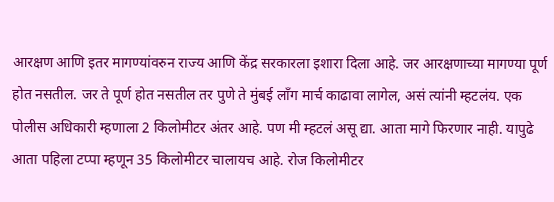आरक्षण आणि इतर मागण्यांवरुन राज्य आणि केंद्र सरकारला इशारा दिला आहे. जर आरक्षणाच्या मागण्या पूर्ण होत नसतील. जर ते पूर्ण होत नसतील तर पुणे ते मुंबई लाँग मार्च काढावा लागेल, असं त्यांनी म्हटलंय. एक पोलीस अधिकारी म्हणाला 2 किलोमीटर अंतर आहे. पण मी म्हटलं असू द्या. आता मागे फिरणार नाही. यापुढे आता पहिला टप्पा म्हणून 35 किलोमीटर चालायच आहे. रोज किलोमीटर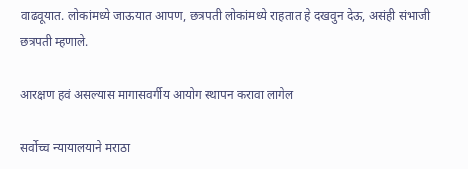वाढवूयात. लोकांमध्ये जाऊयात आपण, छत्रपती लोकांमध्ये राहतात हे दखवुन देऊ, असंही संभाजी छत्रपती म्हणाले.

आरक्षण हवं असल्यास मागासवर्गीय आयोग स्थापन करावा लागेल

सर्वोच्च न्यायालयाने मराठा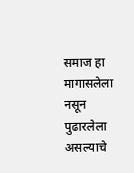समाज हा मागासलेला नसून पुढारलेला असल्याचे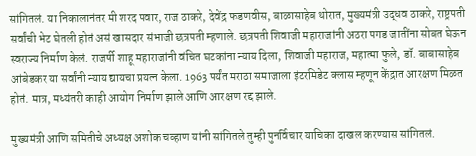सांगितलं. या निकालानंतर मी शरद पवार, राज ठाकरे, देवेंद्र फडणवीस, बाळासाहेब थोरात, मुख्यमंत्री उद्धव ठाकरे, राष्ट्रपती सर्वांची भेट घेतली होतं असं खासदार संभाजी छत्रपती म्हणाले. छत्रपती शिवाजी महाराजांनी अठरा पगड जातींना सोबत घेऊन स्वराज्य निर्माण केलं. राजर्षी शाहू महाराजांनी वंचित घटकांना न्याय दिला, शिवाजी महाराज, महात्मा फुले, डॉ. बाबासाहेब आंबेडकर या सर्वांनी न्याय द्यायचा प्रयत्न केला. 1963 पर्यंत मराठा समाजाला इंटरमिडेट क्लास म्हणून केंद्रात आरक्षण मिळत होतं. मात्र, मध्यंतरी काही आयोग निर्माण झाले आणि आरक्षण रद्द झाले.

मुख्यमंत्री आणि समितीचे अध्यक्ष अशोक चव्हाण यांनी सांगितले तुम्ही पुनर्विचार याचिका दाखल करण्यास सांगितलं.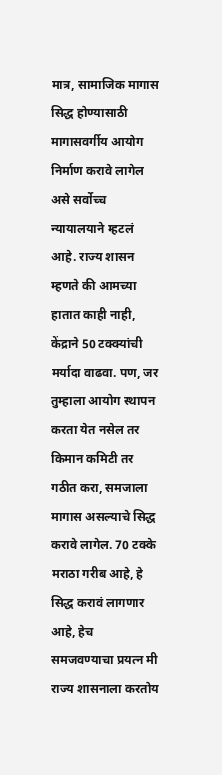मात्र, सामाजिक मागास सिद्ध होण्यासाठी मागासवर्गीय आयोग निर्माण करावे लागेल असे सर्वोच्च न्यायालयाने म्हटलं आहे. राज्य शासन म्हणते की आमच्या हातात काही नाही, केंद्राने 50 टक्क्यांची मर्यादा वाढवा. पण, जर तुम्हाला आयोग स्थापन करता येत नसेल तर किमान कमिटी तर गठीत करा, समजाला मागास असल्याचे सिद्ध करावे लागेल. 70 टक्के मराठा गरीब आहे, हे सिद्ध करावं लागणार आहे, हेच समजवण्याचा प्रयत्न मी राज्य शासनाला करतोय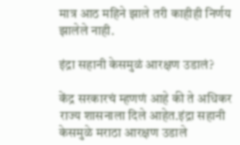मात्र आठ महिने झाले तरी काहीही निर्णय झालेले नाही.

इंद्रा सहानी केसमुळं आरक्षण उडालं?

केंद्र सरकारचं म्हणणं आहे की ते अधिकर राज्य शासनाला दिले आहेत.इंद्रा सहानी केसमुळे मराठा आरक्षण उडाले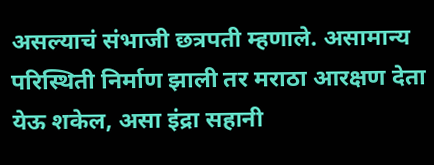असल्याचं संभाजी छत्रपती म्हणाले. असामान्य परिस्थिती निर्माण झाली तर मराठा आरक्षण देता येऊ शकेल, असा इंद्रा सहानी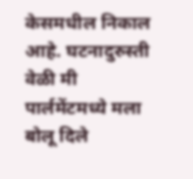केसमधील निकाल आहे. घटनादुरुस्ती वेळी मी पार्लमेंटमध्ये मला बोलू दिले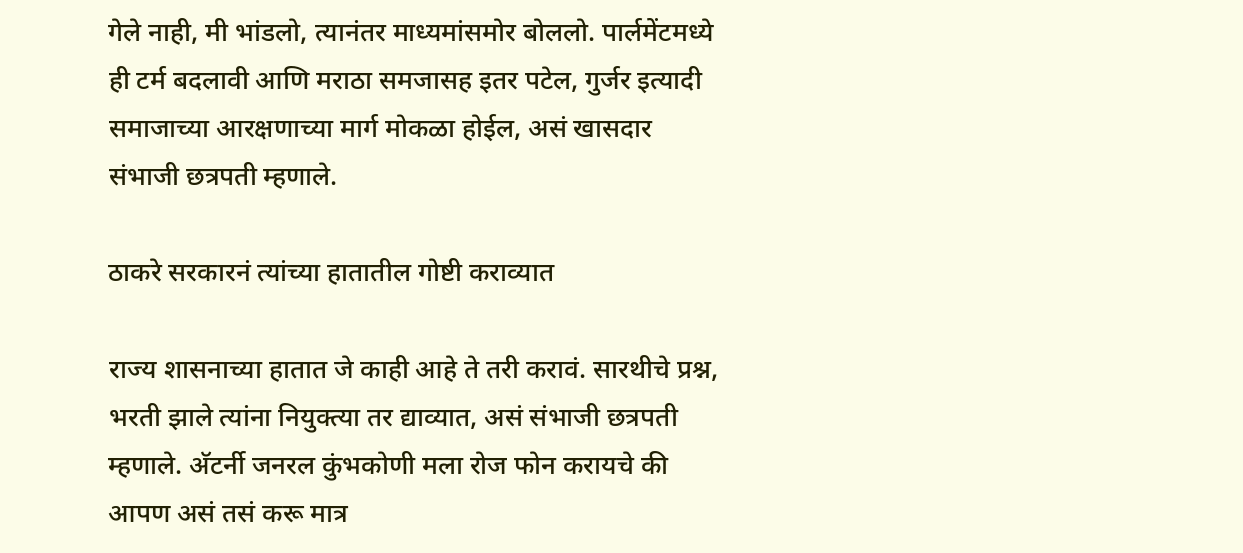गेले नाही, मी भांडलो, त्यानंतर माध्यमांसमोर बोललो. पार्लमेंटमध्ये ही टर्म बदलावी आणि मराठा समजासह इतर पटेल, गुर्जर इत्यादी समाजाच्या आरक्षणाच्या मार्ग मोकळा होईल, असं खासदार संभाजी छत्रपती म्हणाले.

ठाकरे सरकारनं त्यांच्या हातातील गोष्टी कराव्यात

राज्य शासनाच्या हातात जे काही आहे ते तरी करावं. सारथीचे प्रश्न, भरती झाले त्यांना नियुक्त्या तर द्याव्यात, असं संभाजी छत्रपती म्हणाले. अ‌ॅटर्नी जनरल कुंभकोणी मला रोज फोन करायचे की आपण असं तसं करू मात्र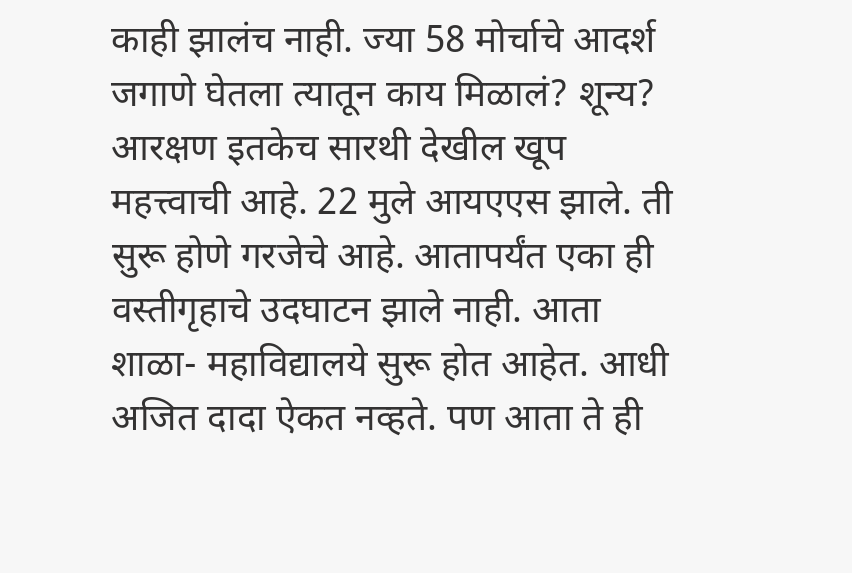काही झालंच नाही. ज्या 58 मोर्चाचे आदर्श जगाणे घेतला त्यातून काय मिळालं? शून्य? आरक्षण इतकेच सारथी देखील खूप महत्त्वाची आहे. 22 मुले आयएएस झाले. ती सुरू होणे गरजेचे आहे. आतापर्यंत एका ही वस्तीगृहाचे उदघाटन झाले नाही. आता शाळा- महाविद्यालये सुरू होत आहेत. आधी अजित दादा ऐकत नव्हते. पण आता ते ही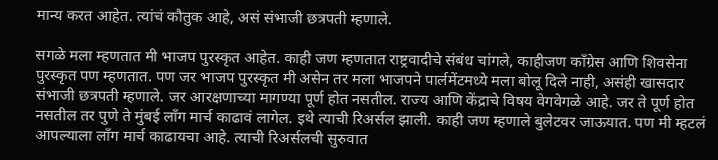मान्य करत आहेत. त्यांचं कौतुक आहे, असं संभाजी छत्रपती म्हणाले.

सगळे मला म्हणतात मी भाजप पुरस्कृत आहेत. काही जण म्हणतात राष्ट्रवादीचे संबंध चांगले, काहीजण काँग्रेस आणि शिवसेना पुरस्कृत पण म्हणतात. पण जर भाजप पुरस्कृत मी असेन तर मला भाजपने पार्लमेंटमध्ये मला बोलू दिले नाही, असंही खासदार संभाजी छत्रपती म्हणाले. जर आरक्षणाच्या मागण्या पूर्ण होत नसतील. राज्य आणि केंद्राचे विषय वेगवेगळे आहे. जर ते पूर्ण होत नसतील तर पुणे ते मुंबई लाँग मार्च काढावं लागेल. इथे त्याची रिअर्सल झाली. काही जण म्हणाले बुलेटवर जाऊयात. पण मी म्हटलं आपल्याला लाँग मार्च काढायचा आहे. त्याची रिअर्सलची सुरुवात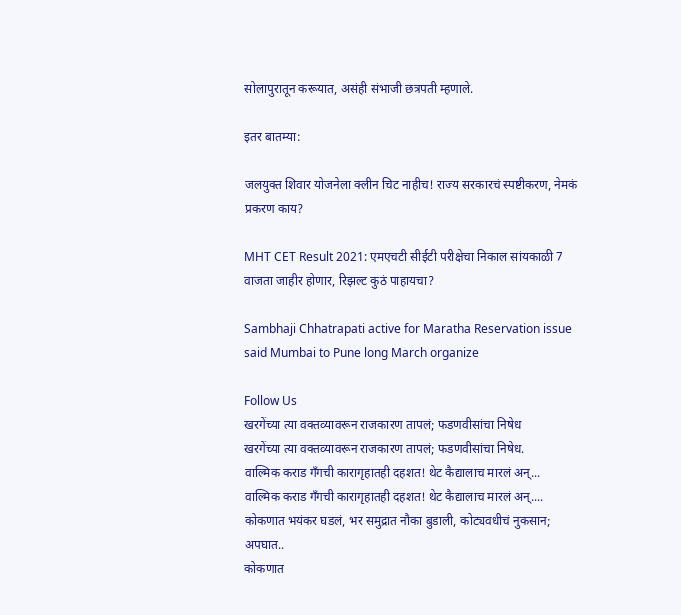सोलापुरातून करूयात, असंही संभाजी छत्रपती म्हणाले.

इतर बातम्या:

जलयुक्त शिवार योजनेला क्लीन चिट नाहीच! राज्य सरकारचं स्पष्टीकरण, नेमकं प्रकरण काय?

MHT CET Result 2021: एमएचटी सीईटी परीक्षेचा निकाल सांयकाळी 7 वाजता जाहीर होणार, रिझल्ट कुठं पाहायचा?

Sambhaji Chhatrapati active for Maratha Reservation issue said Mumbai to Pune long March organize

Follow Us
खरगेंच्या त्या वक्तव्यावरून राजकारण तापलं; फडणवीसांचा निषेध
खरगेंच्या त्या वक्तव्यावरून राजकारण तापलं; फडणवीसांचा निषेध.
वाल्मिक कराड गँगची कारागृहातही दहशत! थेट कैद्यालाच मारलं अन्...
वाल्मिक कराड गँगची कारागृहातही दहशत! थेट कैद्यालाच मारलं अन्....
कोकणात भयंकर घडलं, भर समुद्रात नौका बुडाली, कोट्यवधीचं नुकसान; अपघात..
कोकणात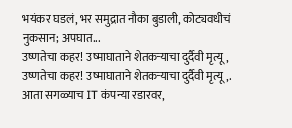भयंकर घडलं, भर समुद्रात नौका बुडाली, कोट्यवधीचं नुकसान; अपघात...
उष्णतेचा कहर! उष्माघाताने शेतकऱ्याचा दुर्दैवी मृत्यू,
उष्णतेचा कहर! उष्माघाताने शेतकऱ्याचा दुर्दैवी मृत्यू,.
आता सगळ्याच IT कंपन्या रडारवर,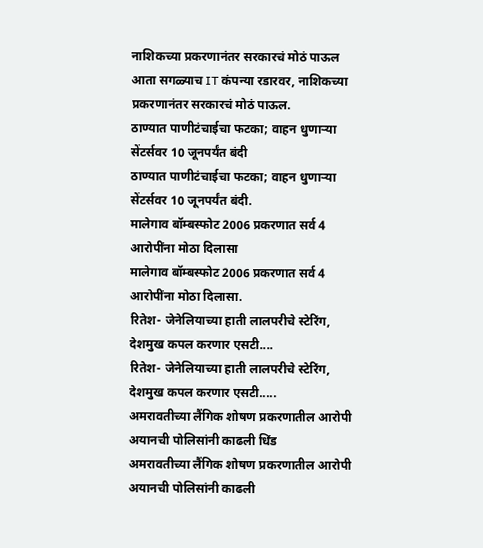नाशिकच्या प्रकरणानंतर सरकारचं मोठं पाऊल
आता सगळ्याच IT कंपन्या रडारवर, नाशिकच्या प्रकरणानंतर सरकारचं मोठं पाऊल.
ठाण्यात पाणीटंचाईचा फटका; वाहन धुणाऱ्या सेंटर्सवर 10 जूनपर्यंत बंदी
ठाण्यात पाणीटंचाईचा फटका; वाहन धुणाऱ्या सेंटर्सवर 10 जूनपर्यंत बंदी.
मालेगाव बॉम्बस्फोट 2006 प्रकरणात सर्व 4 आरोपींना मोठा दिलासा
मालेगाव बॉम्बस्फोट 2006 प्रकरणात सर्व 4 आरोपींना मोठा दिलासा.
रितेश- जेनेलियाच्या हाती लालपरीचे स्टेरिंग, देशमुख कपल करणार एसटी....
रितेश- जेनेलियाच्या हाती लालपरीचे स्टेरिंग, देशमुख कपल करणार एसटी.....
अमरावतीच्या लैंगिक शोषण प्रकरणातील आरोपी अयानची पोलिसांनी काढली धिंड
अमरावतीच्या लैंगिक शोषण प्रकरणातील आरोपी अयानची पोलिसांनी काढली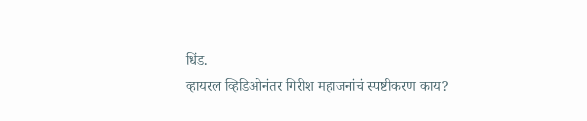धिंड.
व्हायरल व्हिडिओनंतर गिरीश महाजनांचं स्पष्टीकरण काय?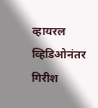व्हायरल व्हिडिओनंतर गिरीश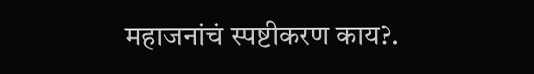महाजनांचं स्पष्टीकरण काय?.